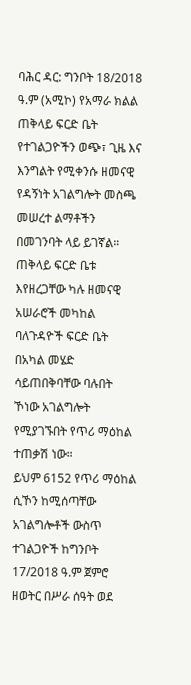ባሕር ዳር: ግንቦት 18/2018 ዓ.ም (አሚኮ) የአማራ ክልል ጠቅላይ ፍርድ ቤት የተገልጋዮችን ወጭ፣ ጊዜ እና እንግልት የሚቀንሱ ዘመናዊ የዳኝነት አገልግሎት መስጫ መሠረተ ልማቶችን በመገንባት ላይ ይገኛል።
ጠቅላይ ፍርድ ቤቱ እየዘረጋቸው ካሉ ዘመናዊ አሠራሮች መካከል ባለጉዳዮች ፍርድ ቤት በአካል መሄድ ሳይጠበቅባቸው ባሉበት ኾነው አገልግሎት የሚያገኙበት የጥሪ ማዕከል ተጠቃሽ ነው።
ይህም 6152 የጥሪ ማዕከል ሲኾን ከሚሰጣቸው አገልግሎቶች ውስጥ
ተገልጋዮች ከግንቦት 17/2018 ዓ.ም ጀምሮ ዘወትር በሥራ ሰዓት ወደ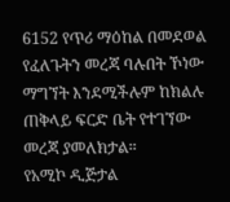6152 የጥሪ ማዕከል በመደወል የፈለጉትን መረጃ ባሉበት ኾነው ማግኘት እንደሚችሉም ከክልሉ ጠቅላይ ፍርድ ቤት የተገኘው መረጃ ያመለክታል።
የአሚኮ ዲጅታል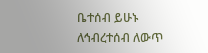ቤተሰብ ይሁኑ
ለኅብረተሰብ ለውጥ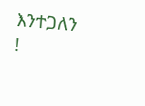እንተጋለን !